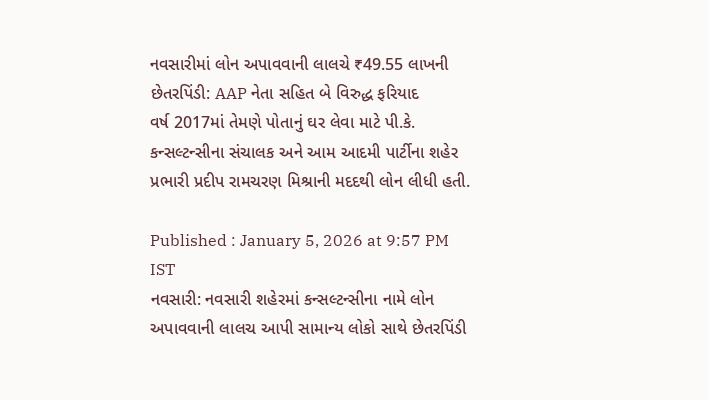નવસારીમાં લોન અપાવવાની લાલચે ₹49.55 લાખની છેતરપિંડી: AAP નેતા સહિત બે વિરુદ્ધ ફરિયાદ
વર્ષ 2017માં તેમણે પોતાનું ઘર લેવા માટે પી.કે. કન્સલ્ટન્સીના સંચાલક અને આમ આદમી પાર્ટીના શહેર પ્રભારી પ્રદીપ રામચરણ મિશ્રાની મદદથી લોન લીધી હતી.

Published : January 5, 2026 at 9:57 PM IST
નવસારી: નવસારી શહેરમાં કન્સલ્ટન્સીના નામે લોન અપાવવાની લાલચ આપી સામાન્ય લોકો સાથે છેતરપિંડી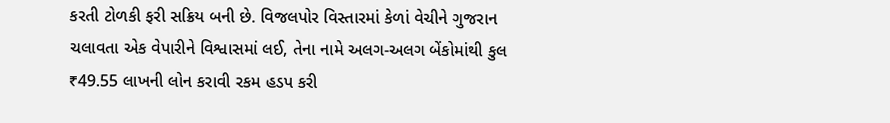કરતી ટોળકી ફરી સક્રિય બની છે. વિજલપોર વિસ્તારમાં કેળાં વેચીને ગુજરાન ચલાવતા એક વેપારીને વિશ્વાસમાં લઈ, તેના નામે અલગ-અલગ બેંકોમાંથી કુલ ₹49.55 લાખની લોન કરાવી રકમ હડપ કરી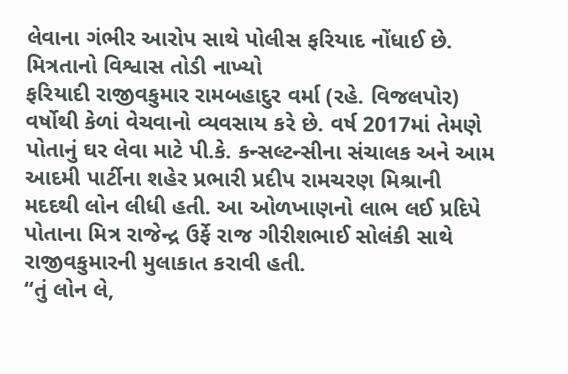લેવાના ગંભીર આરોપ સાથે પોલીસ ફરિયાદ નોંધાઈ છે.
મિત્રતાનો વિશ્વાસ તોડી નાખ્યો
ફરિયાદી રાજીવકુમાર રામબહાદુર વર્મા (રહે. વિજલપોર) વર્ષોથી કેળાં વેચવાનો વ્યવસાય કરે છે. વર્ષ 2017માં તેમણે પોતાનું ઘર લેવા માટે પી.કે. કન્સલ્ટન્સીના સંચાલક અને આમ આદમી પાર્ટીના શહેર પ્રભારી પ્રદીપ રામચરણ મિશ્રાની મદદથી લોન લીધી હતી. આ ઓળખાણનો લાભ લઈ પ્રદિપે પોતાના મિત્ર રાજેન્દ્ર ઉર્ફે રાજ ગીરીશભાઈ સોલંકી સાથે રાજીવકુમારની મુલાકાત કરાવી હતી.
“તું લોન લે,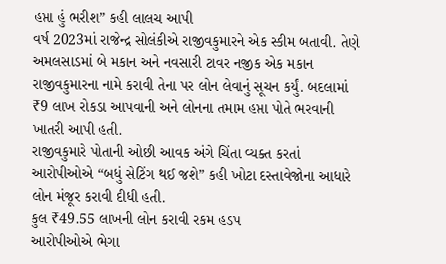હપ્તા હું ભરીશ” કહી લાલચ આપી
વર્ષ 2023માં રાજેન્દ્ર સોલંકીએ રાજીવકુમારને એક સ્કીમ બતાવી. તેણે અમલસાડમાં બે મકાન અને નવસારી ટાવર નજીક એક મકાન રાજીવકુમારના નામે કરાવી તેના પર લોન લેવાનું સૂચન કર્યું. બદલામાં ₹9 લાખ રોકડા આપવાની અને લોનના તમામ હપ્તા પોતે ભરવાની ખાતરી આપી હતી.
રાજીવકુમારે પોતાની ઓછી આવક અંગે ચિંતા વ્યક્ત કરતાં આરોપીઓએ “બધું સેટિંગ થઈ જશે” કહી ખોટા દસ્તાવેજોના આધારે લોન મંજૂર કરાવી દીધી હતી.
કુલ ₹49.55 લાખની લોન કરાવી રકમ હડપ
આરોપીઓએ ભેગા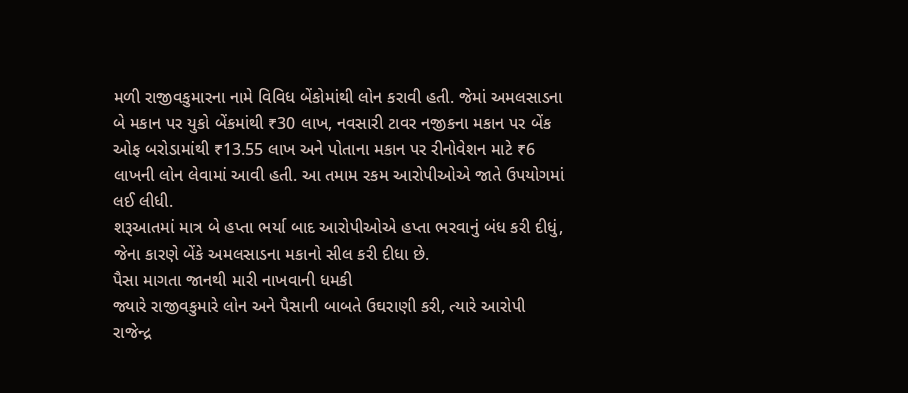મળી રાજીવકુમારના નામે વિવિધ બેંકોમાંથી લોન કરાવી હતી. જેમાં અમલસાડના બે મકાન પર યુકો બેંકમાંથી ₹30 લાખ, નવસારી ટાવર નજીકના મકાન પર બેંક ઓફ બરોડામાંથી ₹13.55 લાખ અને પોતાના મકાન પર રીનોવેશન માટે ₹6 લાખની લોન લેવામાં આવી હતી. આ તમામ રકમ આરોપીઓએ જાતે ઉપયોગમાં લઈ લીધી.
શરૂઆતમાં માત્ર બે હપ્તા ભર્યા બાદ આરોપીઓએ હપ્તા ભરવાનું બંધ કરી દીધું, જેના કારણે બેંકે અમલસાડના મકાનો સીલ કરી દીધા છે.
પૈસા માગતા જાનથી મારી નાખવાની ધમકી
જ્યારે રાજીવકુમારે લોન અને પૈસાની બાબતે ઉઘરાણી કરી, ત્યારે આરોપી રાજેન્દ્ર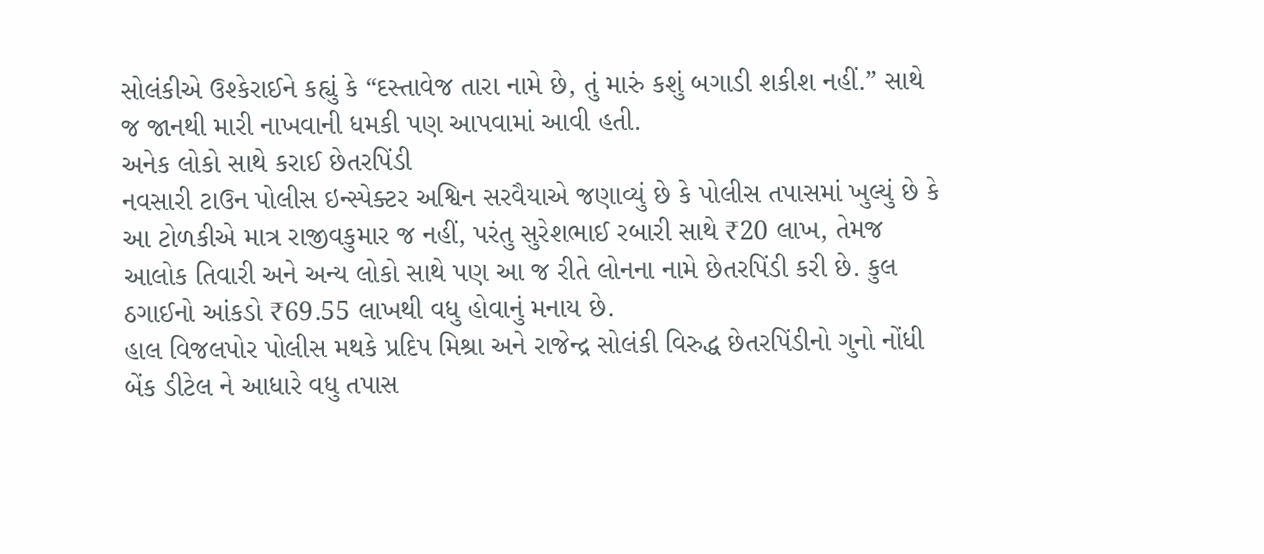સોલંકીએ ઉશ્કેરાઈને કહ્યું કે “દસ્તાવેજ તારા નામે છે, તું મારું કશું બગાડી શકીશ નહીં.” સાથે જ જાનથી મારી નાખવાની ધમકી પણ આપવામાં આવી હતી.
અનેક લોકો સાથે કરાઈ છેતરપિંડી
નવસારી ટાઉન પોલીસ ઇન્સ્પેક્ટર અશ્વિન સરવૈયાએ જણાવ્યું છે કે પોલીસ તપાસમાં ખુલ્યું છે કે આ ટોળકીએ માત્ર રાજીવકુમાર જ નહીં, પરંતુ સુરેશભાઈ રબારી સાથે ₹20 લાખ, તેમજ આલોક તિવારી અને અન્ય લોકો સાથે પણ આ જ રીતે લોનના નામે છેતરપિંડી કરી છે. કુલ ઠગાઈનો આંકડો ₹69.55 લાખથી વધુ હોવાનું મનાય છે.
હાલ વિજલપોર પોલીસ મથકે પ્રદિપ મિશ્રા અને રાજેન્દ્ર સોલંકી વિરુદ્ધ છેતરપિંડીનો ગુનો નોંધી બેંક ડીટેલ ને આધારે વધુ તપાસ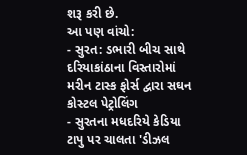શરૂ કરી છે.
આ પણ વાંચો:
- સુરત: ડભારી બીચ સાથે દરિયાકાંઠાના વિસ્તારોમાં મરીન ટાસ્ક ફોર્સ દ્વારા સઘન કોસ્ટલ પેટ્રોલિંગ
- સુરતના મધદરિયે કેડિયા ટાપુ પર ચાલતા 'ડીઝલ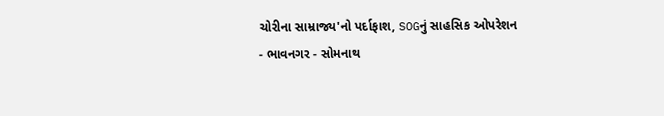ચોરીના સામ્રાજ્ય'નો પર્દાફાશ, SOGનું સાહસિક ઓપરેશન
- ભાવનગર - સોમનાથ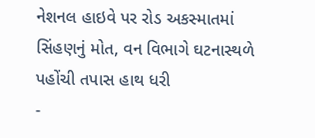નેશનલ હાઇવે પર રોડ અકસ્માતમાં સિંહણનું મોત, વન વિભાગે ઘટનાસ્થળે પહોંચી તપાસ હાથ ધરી
-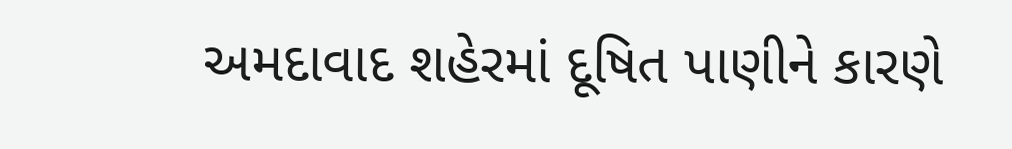અમદાવાદ શહેરમાં દૂષિત પાણીને કારણે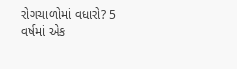રોગચાળોમાં વધારો? 5 વર્ષમાં એક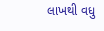લાખથી વધુ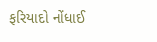ફરિયાદો નોંધાઈ